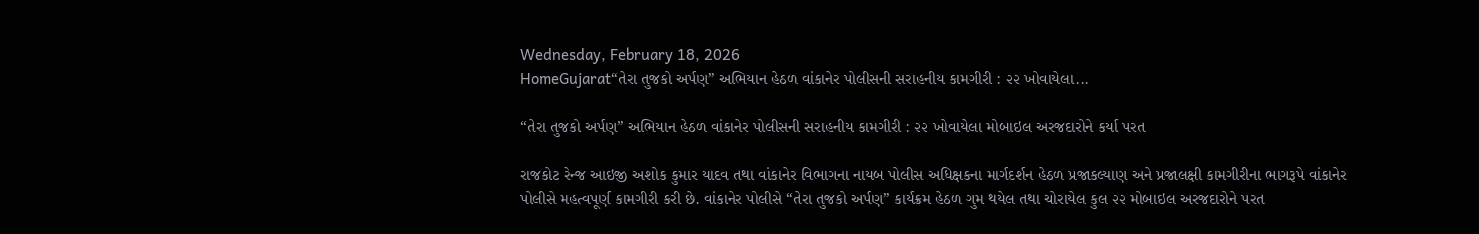Wednesday, February 18, 2026
HomeGujarat“તેરા તુજકો અર્પણ” અભિયાન હેઠળ વાંકાનેર પોલીસની સરાહનીય કામગીરી : ૨૨ ખોવાયેલા...

“તેરા તુજકો અર્પણ” અભિયાન હેઠળ વાંકાનેર પોલીસની સરાહનીય કામગીરી : ૨૨ ખોવાયેલા મોબાઇલ અરજદારોને કર્યા પરત

રાજકોટ રેન્જ આઇજી અશોક કુમાર યાદવ તથા વાંકાનેર વિભાગના નાયબ પોલીસ અધિક્ષકના માર્ગદર્શન હેઠળ પ્રજાકલ્યાણ અને પ્રજાલક્ષી કામગીરીના ભાગરૂપે વાંકાનેર પોલીસે મહત્વપૂર્ણ કામગીરી કરી છે. વાંકાનેર પોલીસે “તેરા તુજકો અર્પણ” કાર્યક્રમ હેઠળ ગુમ થયેલ તથા ચોરાયેલ કુલ ૨૨ મોબાઇલ અરજદારોને પરત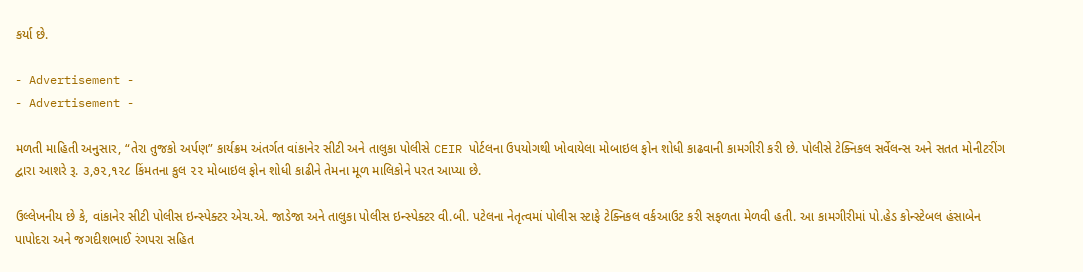કર્યા છે.

- Advertisement -
- Advertisement -

મળતી માહિતી અનુસાર, “તેરા તુજકો અર્પણ” કાર્યક્રમ અંતર્ગત વાંકાનેર સીટી અને તાલુકા પોલીસે CEIR પોર્ટલના ઉપયોગથી ખોવાયેલા મોબાઇલ ફોન શોધી કાઢવાની કામગીરી કરી છે. પોલીસે ટેક્નિકલ સર્વેલન્સ અને સતત મોનીટરીંગ દ્વારા આશરે રૂ. ૩,૭૨,૧૨૮ કિંમતના કુલ ૨૨ મોબાઇલ ફોન શોધી કાઢીને તેમના મૂળ માલિકોને પરત આપ્યા છે.

ઉલ્લેખનીય છે કે, વાંકાનેર સીટી પોલીસ ઇન્સ્પેક્ટર એચ.એ. જાડેજા અને તાલુકા પોલીસ ઇન્સ્પેક્ટર વી.બી. પટેલના નેતૃત્વમાં પોલીસ સ્ટાફે ટેક્નિકલ વર્કઆઉટ કરી સફળતા મેળવી હતી. આ કામગીરીમાં પો.હેડ કોન્સ્ટેબલ હંસાબેન પાપોદરા અને જગદીશભાઈ રંગપરા સહિત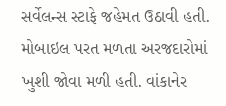સર્વેલન્સ સ્ટાફે જહેમત ઉઠાવી હતી. મોબાઇલ પરત મળતા અરજદારોમાં ખુશી જોવા મળી હતી. વાંકાનેર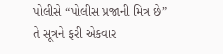પોલીસે “પોલીસ પ્રજાની મિત્ર છે” તે સૂત્રને ફરી એકવાર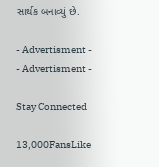સાર્થક બનાવ્યું છે.

- Advertisment -
- Advertisment -

Stay Connected

13,000FansLike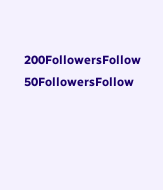200FollowersFollow
50FollowersFollow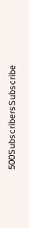500SubscribersSubscribe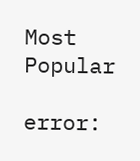Most Popular

error: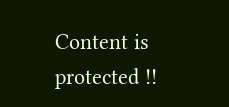Content is protected !!